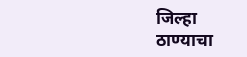जिल्हा
ठाण्याचा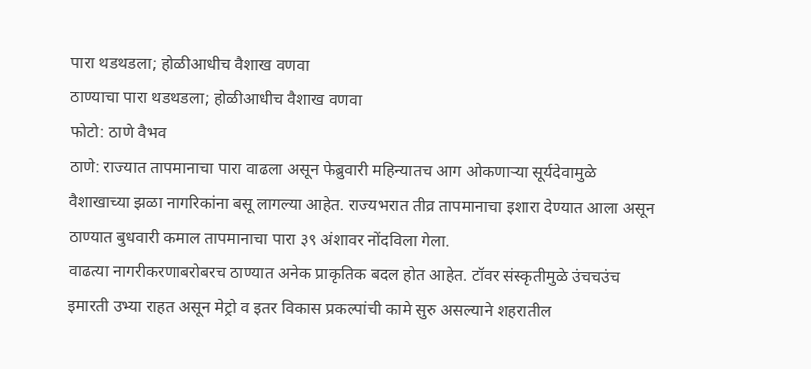पारा थडथडला; होळीआधीच वैशाख वणवा
ठाण्याचा पारा थडथडला; होळीआधीच वैशाख वणवा
फोटो: ठाणे वैभव
ठाणे: राज्यात तापमानाचा पारा वाढला असून फेब्रुवारी महिन्यातच आग ओकणाऱ्या सूर्यदेवामुळे वैशाखाच्या झळा नागरिकांना बसू लागल्या आहेत. राज्यभरात तीव्र तापमानाचा इशारा देण्यात आला असून ठाण्यात बुधवारी कमाल तापमानाचा पारा ३९ अंशावर नोंदविला गेला.
वाढत्या नागरीकरणाबरोबरच ठाण्यात अनेक प्राकृतिक बदल होत आहेत. टॉवर संस्कृतीमुळे उंचचउंच इमारती उभ्या राहत असून मेट्रो व इतर विकास प्रकल्पांची कामे सुरु असल्याने शहरातील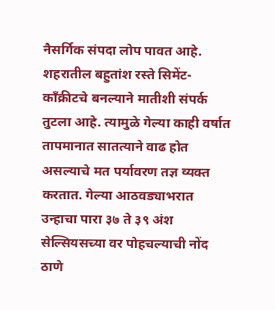नैसर्गिक संपदा लोप पावत आहे. शहरातील बहुतांश रस्ते सिमेंट-कॉंक्रीटचे बनल्याने मातीशी संपर्क तुटला आहे. त्यामुळे गेल्या काही वर्षात तापमानात सातत्याने वाढ होत असल्याचे मत पर्यावरण तज्ञ व्यक्त करतात. गेल्या आठवड्याभरात उन्हाचा पारा ३७ ते ३९ अंश सेल्सियसच्या वर पोहचल्याची नोंद ठाणे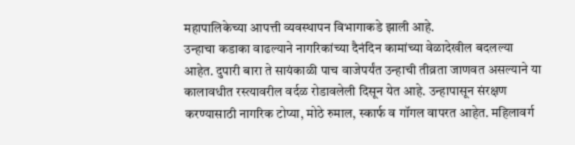महापालिकेच्या आपत्ती व्यवस्थापन विभागाकडे झाली आहे.
उन्हाचा कडाका वाढल्याने नागरिकांच्या दैनंदिन कामांच्या वेळादेखील बदलल्या आहेत. दुपारी बारा ते सायंकाळी पाच वाजेपर्यंत उन्हाची तीव्रता जाणवत असल्याने या कालावधीत रस्त्यावरील वर्दळ रोडावलेली दिसून येत आहे. उन्हापासून संरक्षण करण्यासाठी नागरिक टोप्या, मोठे रुमाल, स्कार्फ व गॉगल वापरत आहेत. महिलावर्ग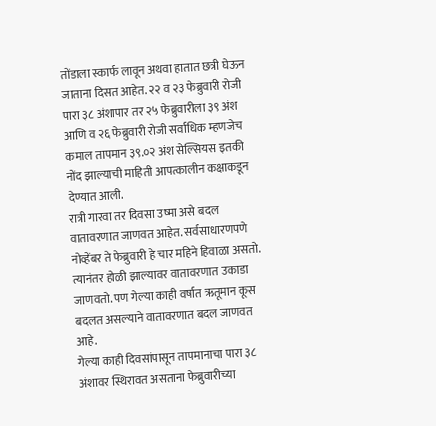तोंडाला स्कार्फ लावून अथवा हातात छत्री घेऊन जाताना दिसत आहेत. २२ व २३ फेब्रुवारी रोजी पारा ३८ अंशापार तर २५ फेब्रुवारीला ३९ अंश आणि व २६ फेब्रुवारी रोजी सर्वाधिक म्हणजेच कमाल तापमान ३९.०२ अंश सेल्सियस इतकी नोंद झाल्याची माहिती आपत्कालीन कक्षाकडून देण्यात आली.
रात्री गारवा तर दिवसा उष्मा असे बदल वातावरणात जाणवत आहेत. सर्वसाधारणपणे नोव्हेंबर ते फेब्रुवारी हे चार महिने हिवाळा असतो. त्यानंतर होळी झाल्यावर वातावरणात उकाडा जाणवतो. पण गेल्या काही वर्षात ऋतूमान कूस बदलत असल्याने वातावरणात बदल जाणवत आहे.
गेल्या काही दिवसांपासून तापमानाचा पारा ३८ अंशावर स्थिरावत असताना फेब्रुवारीच्या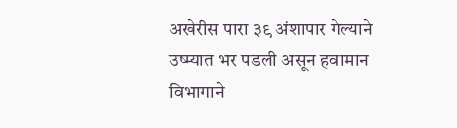अखेरीस पारा ३९ अंशापार गेल्याने उष्म्यात भर पडली असून हवामान विभागाने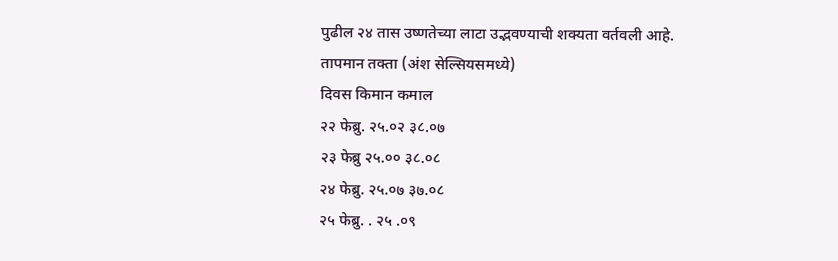पुढील २४ तास उष्णतेच्या लाटा उद्भवण्याची शक्यता वर्तवली आहे.
तापमान तक्ता (अंश सेल्सियसमध्ये)
दिवस किमान कमाल
२२ फेब्रु. २५.०२ ३८.०७
२३ फेब्रु २५.०० ३८.०८
२४ फेब्रु. २५.०७ ३७.०८
२५ फेब्रु. . २५ .०९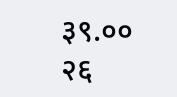३९.००
२६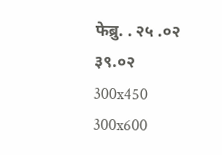फेब्रु. . २५ .०२ ३९.०२
300x450
300x600